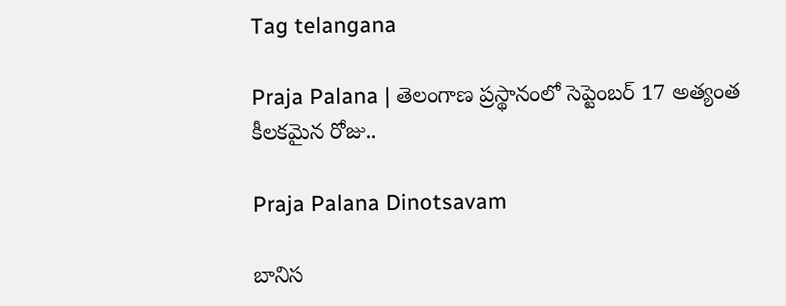Tag telangana

Praja Palana | తెలంగాణ ప్ర‌స్థానంలో సెప్టెంబ‌ర్ 17 అత్యంత కీల‌క‌మైన రోజు..

Praja Palana Dinotsavam

బానిస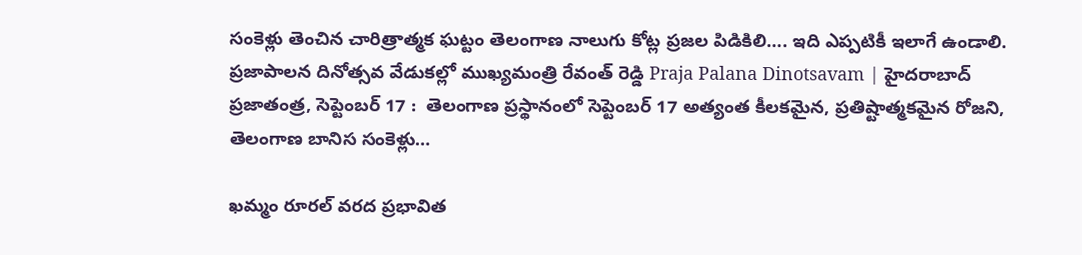సంకెళ్లు తెంచిన చారిత్రాత్మక ఘట్టం తెలంగాణ నాలుగు కోట్ల ప్రజల పిడికిలి…. ఇది ఎప్పటికీ ఇలాగే ఉండాలి. ప్రజాపాలన దినోత్సవ వేడుక‌ల్లో ముఖ్యమంత్రి రేవంత్ రెడ్డి Praja Palana Dinotsavam | హైద‌రాబాద్ ప్ర‌జాతంత్ర, సెప్టెంబ‌ర్ 17 :  తెలంగాణ ప్ర‌స్థానంలో సెప్టెంబ‌ర్ 17 అత్యంత కీల‌క‌మైన, ప్ర‌తిష్టాత్మ‌కమైన రోజ‌ని,  తెలంగాణ బానిస సంకెళ్లు…

ఖమ్మం రూరల్ వరద ప్రభావిత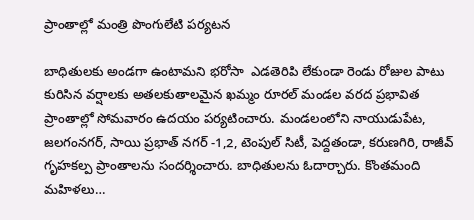ప్రాంతాల్లో మంత్రి పొంగులేటి పర్యటన

బాధితులకు అండగా ఉంటామని భరోసా  ఎడతెరిపి లేకుండా రెండు రోజుల పాటు కురిసిన వర్షాలకు అతలకుతాలమైన ఖమ్మం రూరల్ మండల వరద ప్రభావిత ప్రాంతాల్లో సోమవారం ఉదయం పర్యటించారు. మండలంలోని నాయుడుపేట, జలగంనగర్, సాయి ప్రభాత్ నగర్ -1,2, టెంపుల్ సిటీ, పెద్దతండా, కరుణగిరి, రాజీవ్ గృహకల్ప ప్రాంతాలను సందర్శించారు. బాధితులను ఓదార్చారు. కొంతమంది మహిళలు…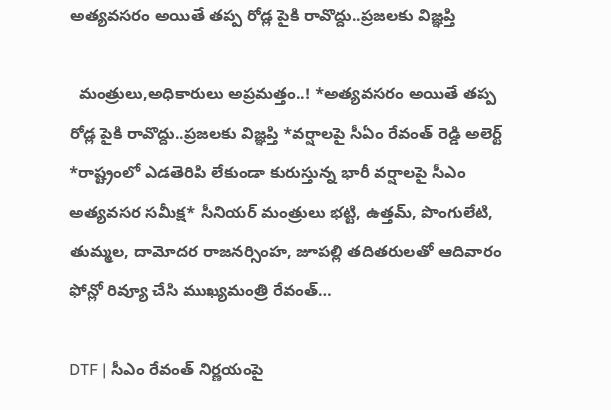అత్యవసరం అయితే తప్ప రోడ్ల పైకి రావొద్దు..ప్రజలకు విజ్ఞప్తి

  మంత్రులు,అధికారులు అప్రమత్తం..! *అత్యవసరం అయితే తప్ప రోడ్ల పైకి రావొద్దు..ప్రజలకు విజ్ఞప్తి *వర్షాలపై సీఏం రేవంత్ రెడ్డి అలెర్ట్ *రాష్ట్రంలో ఎడతెరిపి లేకుండా కురుస్తున్న భారీ వర్షాలపై సీఎం అత్యవసర సమీక్ష* సీనియర్ మంత్రులు భట్టి, ఉత్తమ్, పొంగులేటి, తుమ్మల, దామోదర రాజనర్సింహ, జూపల్లి తదితరులతో ఆదివారం ఫోన్లో రివ్యూ చేసి ముఖ్యమంత్రి రేవంత్…

DTF | సీఎం రేవంత్‌ నిర్ణ‌యంపై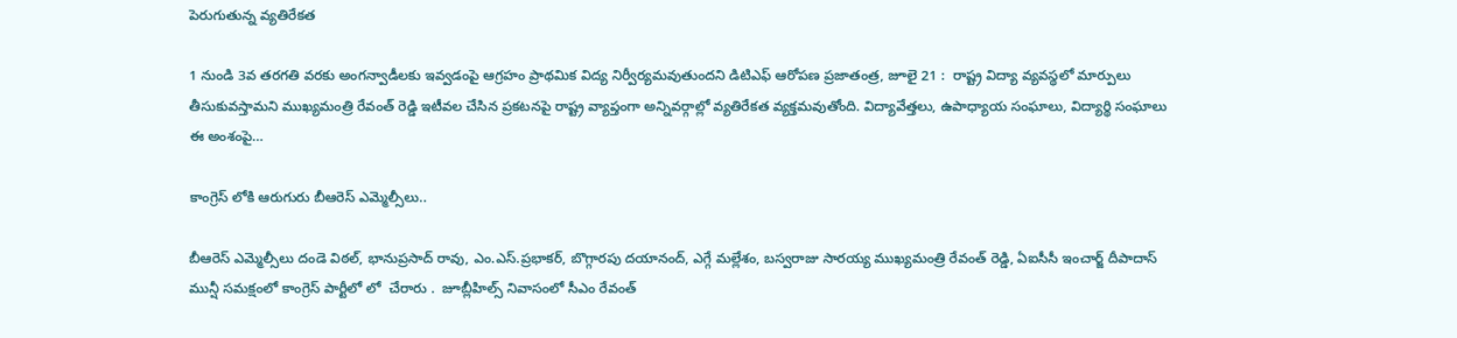పెరుగుతున్న వ్య‌తిరేక‌త‌

1 నుండి 3వ తరగతి వరకు అంగన్వాడీలకు ఇవ్వడంపై ఆగ్ర‌హం ప్రాథ‌మిక విద్య నిర్వీర్య‌మవుతుంద‌ని డిటిఎఫ్ ఆరోప‌ణ‌ ప్రజాతంత్ర, జూలై 21 :  రాష్ట్ర విద్యా వ్య‌వ‌స్థ‌లో మార్పులు తీసుకువ‌స్తామ‌ని ముఖ్య‌మంత్రి రేవంత్ రెడ్డి ఇటీవ‌ల‌ చేసిన ప్ర‌క‌ట‌న‌పై రాష్ట్ర వ్యాప్తంగా అన్నివ‌ర్గాల్లో వ్య‌తిరేకత వ్య‌క్త‌మ‌వుతోంది. విద్యావేత్త‌లు, ఉపాధ్యాయ సంఘాలు, విద్యార్థి సంఘాలు ఈ అంశంపై…

కాంగ్రెస్ లోకి ఆరుగురు బీఆరెస్ ఎమ్మెల్సీలు..

బీఆరెస్ ఎమ్మెల్సీలు దండె విఠల్, భానుప్రసాద్ రావు, ఎం.ఎస్.ప్రభాకర్, బొగ్గారపు దయానంద్, ఎగ్గే మల్లేశం, బస్వరాజు సారయ్య ముఖ్యమంత్రి రేవంత్ రెడ్డి, ఏఐసీసీ ఇంచార్జ్ దీపాదాస్ మున్షీ సమక్షంలో కాంగ్రెస్ పార్టీలో లో  చేరారు .  జూబ్లీహిల్స్ నివాసంలో సీఎం రేవంత్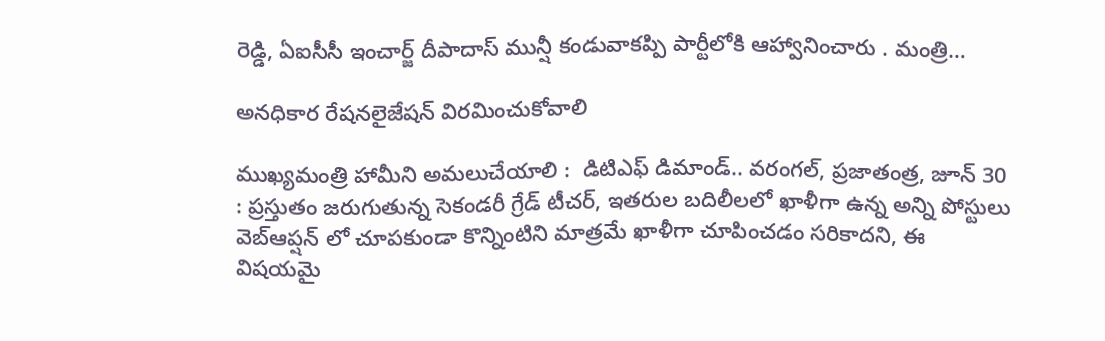రెడ్డి, ఏఐసీసీ ఇంచార్జ్ దీపాదాస్ మున్షీ కండువాకప్పి పార్టీలోకి ఆహ్వానించారు . మంత్రి…

అనధికార రేషనలైజేషన్ విరమించుకోవాలి

ముఖ్యమంత్రి హామీని అమలుచేయాలి :  డిటిఎఫ్ డిమాండ్‌.. వరంగ‌ల్‌, ప్ర‌జాతంత్ర‌, జూన్ 30 : ప్రస్తుతం జరుగుతున్న సెకండరీ గ్రేడ్ టీచర్, ఇతరుల బదిలీలలో ఖాళీగా ఉన్న అన్ని పోస్టులు వెబ్ఆప్షన్ లో చూపకుండా కొన్నింటిని మాత్రమే ఖాళీగా చూపించడం సరికాదని, ఈ విషయమై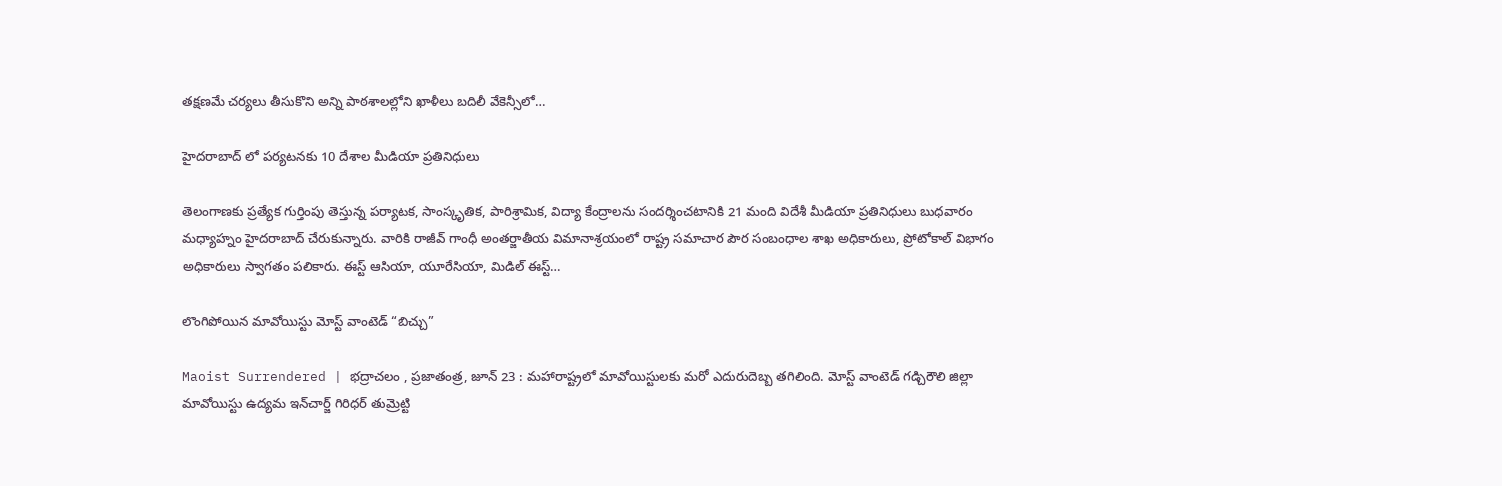తక్షణమే చర్యలు తీసుకొని అన్ని పాఠశాలల్లోని ఖాళీలు బదిలీ వేకెన్సీలో…

హైదరాబాద్ లో పర్యటనకు 10 దేశాల మీడియా ప్రతినిధులు

తెలంగాణకు ప్రత్యేక గుర్తింపు తెస్తున్న పర్యాటక, సాంస్కృతిక, పారిశ్రామిక, విద్యా కేంద్రాలను సందర్శించటానికి 21 మంది విదేశీ మీడియా ప్రతినిధులు బుధవారం మధ్యాహ్నం హైదరాబాద్ చేరుకున్నారు. వారికి రాజీవ్ గాంధీ అంతర్జాతీయ విమానాశ్రయంలో రాష్ట్ర సమాచార పౌర సంబంధాల శాఖ అధికారులు, ప్రోటోకాల్ విభాగం అధికారులు స్వాగతం పలికారు. ఈస్ట్ ఆసియా, యూరేసియా, మిడిల్ ఈస్ట్…

లొంగిపోయిన మావోయిస్టు మోస్ట్ వాంటెడ్ “బిచ్చు”

Maoist Surrendered | భద్రాచలం , ప్రజాతంత్ర, జూన్ 23 : మహారాష్ట్రలో మావోయిస్టులకు మరో ఎదురుదెబ్బ తగిలింది. మోస్ట్ వాంటెడ్ గడ్చిరౌలి జిల్లా మావోయిస్టు ఉద్యమ ఇన్‌చార్జ్ గిరిధర్ తుమ్రెట్టి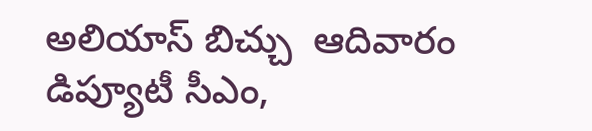అలియాస్ బిచ్చు  ఆదివారం డిప్యూటీ సీఎం,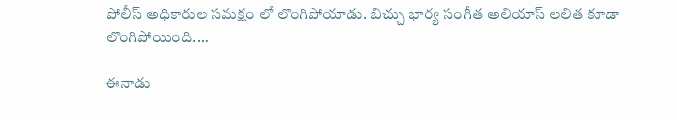పోలీస్ అధికారుల సమక్షం లో లొంగిపోయాడు. బిచ్చు భార్య సంగీత అలియాస్ లలిత కూడా లొంగిపోయింది.…

ఈనాడు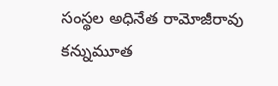సంస్థల అధినేత రామోజీరావు కన్నుమూత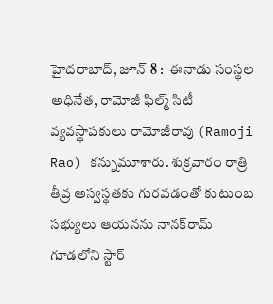హైదరాబాద్‌, జూన్ 8 :  ఈనాడు సంస్థల అధినేత, రామోజీ ఫిల్మ్ సిటీ వ్య‌వ‌స్థాపకులు రామోజీరావు (Ramoji Rao) కన్నుమూశారు. శుక్రవారం రాత్రి తీవ్ర‌ అస్వస్థతకు గురవడంతో కుటుంబ సభ్యులు ఆయనను నానక్‌రామ్ గూడలోని స్టార్‌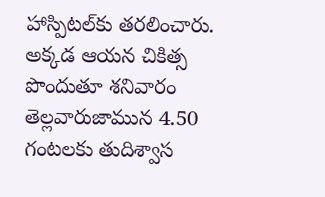హాస్పిటల్‌కు తరలించారు. అక్కడ ఆయ‌న‌ చికిత్స పొందుతూ శనివారం తెల్లవారుజామున 4.50 గంటలకు తుదిశ్వాస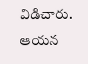విడిచారు. ఆయన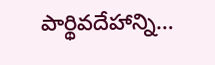పార్థివదేహాన్ని…